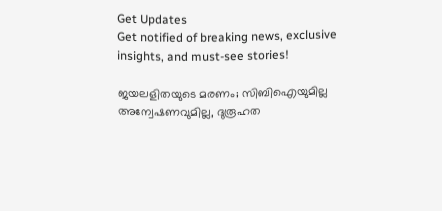Get Updates
Get notified of breaking news, exclusive insights, and must-see stories!

ജയലളിതയുടെ മരണം; സിബിഐയുമില്ല അന്വേഷണവുമില്ല, ദുരൂഹത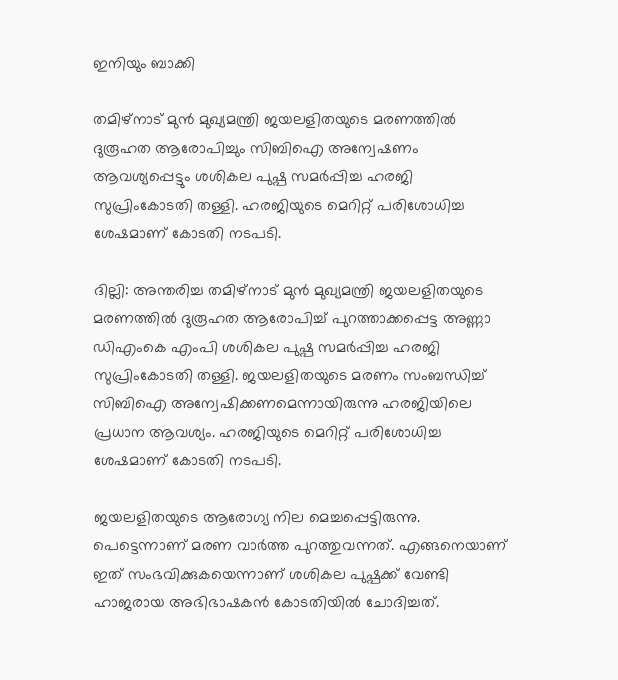ഇനിയും ബാക്കി

തമിഴ്‌നാട് മുന്‍ മുഖ്യമന്ത്രി ജയലളിതയുടെ മരണത്തില്‍ ദുരൂഹത ആരോപിച്ചും സിബിഐ അന്വേഷണം ആവശ്യപ്പെട്ടും ശശികല പുഷ്പ സമര്‍പ്പിച്ച ഹരജി സുപ്രിംകോടതി തള്ളി. ഹരജിയുടെ മെറിറ്റ് പരിശോധിച്ച ശേഷമാണ് കോടതി നടപടി.

ദില്ലി: അന്തരിച്ച തമിഴ്‌നാട് മുന്‍ മുഖ്യമന്ത്രി ജയലളിതയുടെ മരണത്തില്‍ ദുരൂഹത ആരോപിച്ച് പുറത്താക്കപ്പെട്ട അണ്ണാ ഡിഎംകെ എംപി ശശികല പുഷ്പ സമര്‍പ്പിച്ച ഹരജി സുപ്രിംകോടതി തള്ളി. ജയലളിതയുടെ മരണം സംബന്ധിച്ച് സിബിഐ അന്വേഷിക്കണമെന്നായിരുന്നു ഹരജിയിലെ പ്രധാന ആവശ്യം. ഹരജിയുടെ മെറിറ്റ് പരിശോധിച്ച ശേഷമാണ് കോടതി നടപടി.

ജയലളിതയുടെ ആരോഗ്യ നില മെച്ചപ്പെട്ടിരുന്നു. പെട്ടെന്നാണ് മരണ വാര്‍ത്ത പുറത്തുവന്നത്. എങ്ങനെയാണ് ഇത് സംഭവിക്കുകയെന്നാണ് ശശികല പുഷ്പക്ക് വേണ്ടി ഹാജരായ അഭിഭാഷകന്‍ കോടതിയില്‍ ചോദിച്ചത്.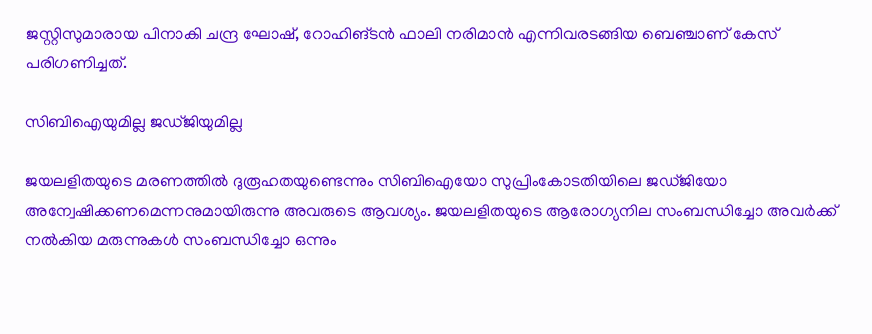ജസ്റ്റിസുമാരായ പിനാകി ചന്ദ്ര ഘോഷ്, റോഹിങ്ടന്‍ ഫാലി നരിമാന്‍ എന്നിവരടങ്ങിയ ബെഞ്ചാണ് കേസ് പരിഗണിച്ചത്.

സിബിഐയുമില്ല ജഡ്ജിയുമില്ല

ജയലളിതയുടെ മരണത്തില്‍ ദുരൂഹതയുണ്ടെന്നും സിബിഐയോ സുപ്രിംകോടതിയിലെ ജഡ്ജിയോ അന്വേഷിക്കണമെന്നനുമായിരുന്നു അവരുടെ ആവശ്യം. ജയലളിതയുടെ ആരോഗ്യനില സംബന്ധിച്ചോ അവര്‍ക്ക് നല്‍കിയ മരുന്നുകള്‍ സംബന്ധിച്ചോ ഒന്നും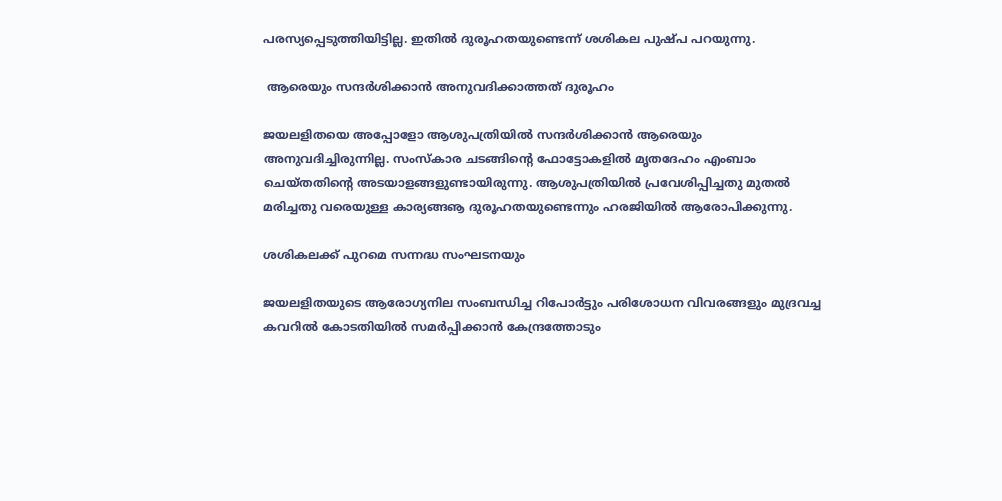പരസ്യപ്പെടുത്തിയിട്ടില്ല. ഇതില്‍ ദുരൂഹതയുണ്ടെന്ന് ശശികല പുഷ്പ പറയുന്നു.

 ആരെയും സന്ദര്‍ശിക്കാന്‍ അനുവദിക്കാത്തത് ദുരൂഹം

ജയലളിതയെ അപ്പോളോ ആശുപത്രിയില്‍ സന്ദര്‍ശിക്കാന്‍ ആരെയും അനുവദിച്ചിരുന്നില്ല. സംസ്‌കാര ചടങ്ങിന്റെ ഫോട്ടോകളില്‍ മൃതദേഹം എംബാം ചെയ്തതിന്റെ അടയാളങ്ങളുണ്ടായിരുന്നു. ആശുപത്രിയില്‍ പ്രവേശിപ്പിച്ചതു മുതല്‍ മരിച്ചതു വരെയുള്ള കാര്യങ്ങൡ ദുരൂഹതയുണ്ടെന്നും ഹരജിയില്‍ ആരോപിക്കുന്നു.

ശശികലക്ക് പുറമെ സന്നദ്ധ സംഘടനയും

ജയലളിതയുടെ ആരോഗ്യനില സംബന്ധിച്ച റിപോര്‍ട്ടും പരിശോധന വിവരങ്ങളും മുദ്രവച്ച കവറില്‍ കോടതിയില്‍ സമര്‍പ്പിക്കാന്‍ കേന്ദ്രത്തോടും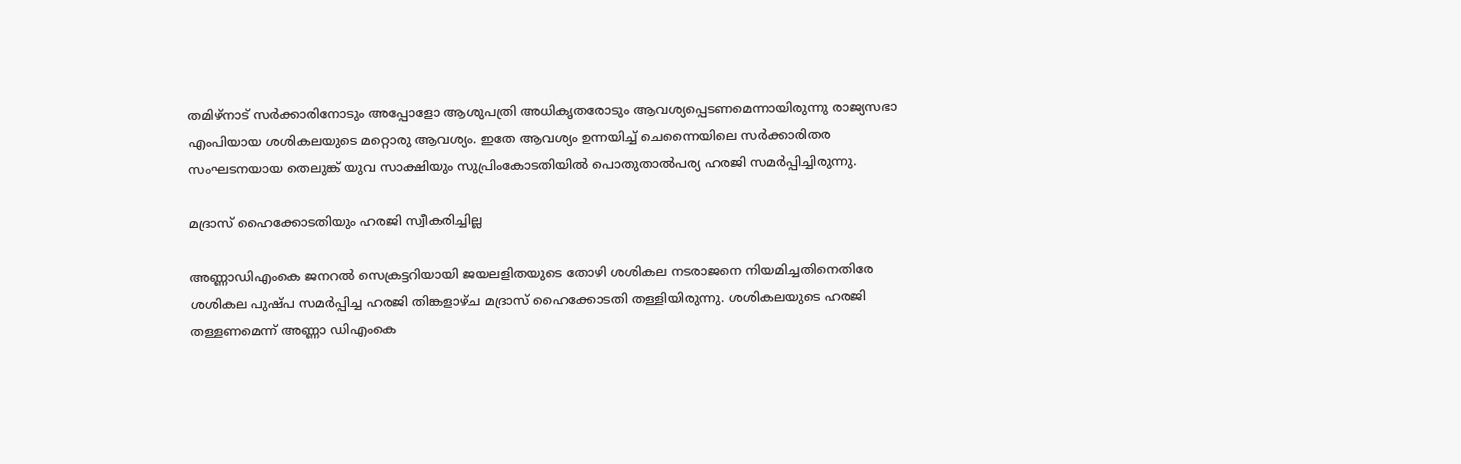തമിഴ്‌നാട് സര്‍ക്കാരിനോടും അപ്പോളോ ആശുപത്രി അധികൃതരോടും ആവശ്യപ്പെടണമെന്നായിരുന്നു രാജ്യസഭാ എംപിയായ ശശികലയുടെ മറ്റൊരു ആവശ്യം. ഇതേ ആവശ്യം ഉന്നയിച്ച് ചെന്നൈയിലെ സര്‍ക്കാരിതര സംഘടനയായ തെലുങ്ക് യുവ സാക്ഷിയും സുപ്രിംകോടതിയില്‍ പൊതുതാല്‍പര്യ ഹരജി സമര്‍പ്പിച്ചിരുന്നു.

മദ്രാസ് ഹൈക്കോടതിയും ഹരജി സ്വീകരിച്ചില്ല

അണ്ണാഡിഎംകെ ജനറല്‍ സെക്രട്ടറിയായി ജയലളിതയുടെ തോഴി ശശികല നടരാജനെ നിയമിച്ചതിനെതിരേ ശശികല പുഷ്പ സമര്‍പ്പിച്ച ഹരജി തിങ്കളാഴ്ച മദ്രാസ് ഹൈക്കോടതി തള്ളിയിരുന്നു. ശശികലയുടെ ഹരജി തള്ളണമെന്ന് അണ്ണാ ഡിഎംകെ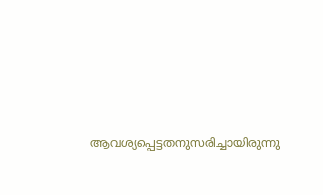ആവശ്യപ്പെട്ടതനുസരിച്ചായിരുന്നു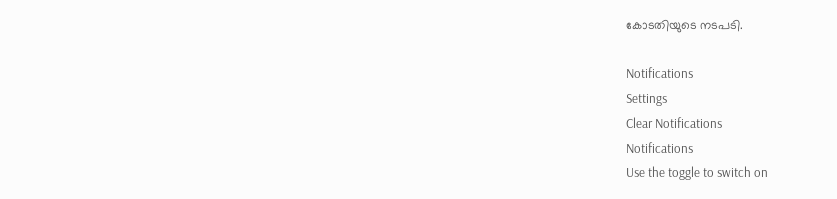കോടതിയുടെ നടപടി.

Notifications
Settings
Clear Notifications
Notifications
Use the toggle to switch on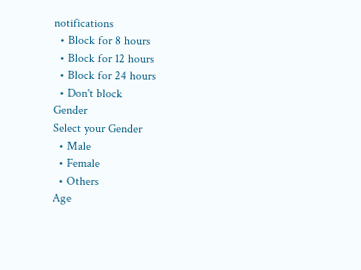notifications
  • Block for 8 hours
  • Block for 12 hours
  • Block for 24 hours
  • Don't block
Gender
Select your Gender
  • Male
  • Female
  • Others
Age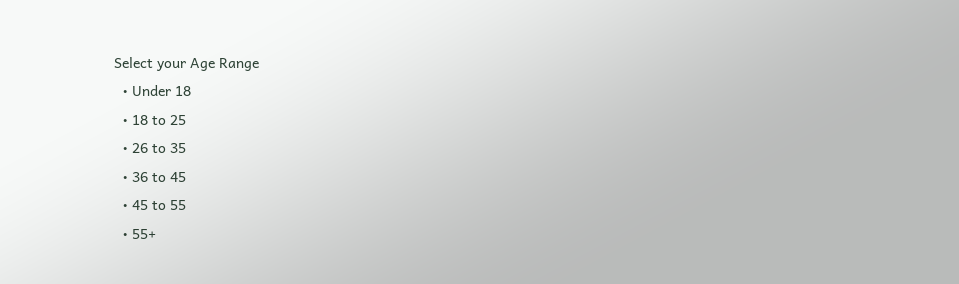Select your Age Range
  • Under 18
  • 18 to 25
  • 26 to 35
  • 36 to 45
  • 45 to 55
  • 55+